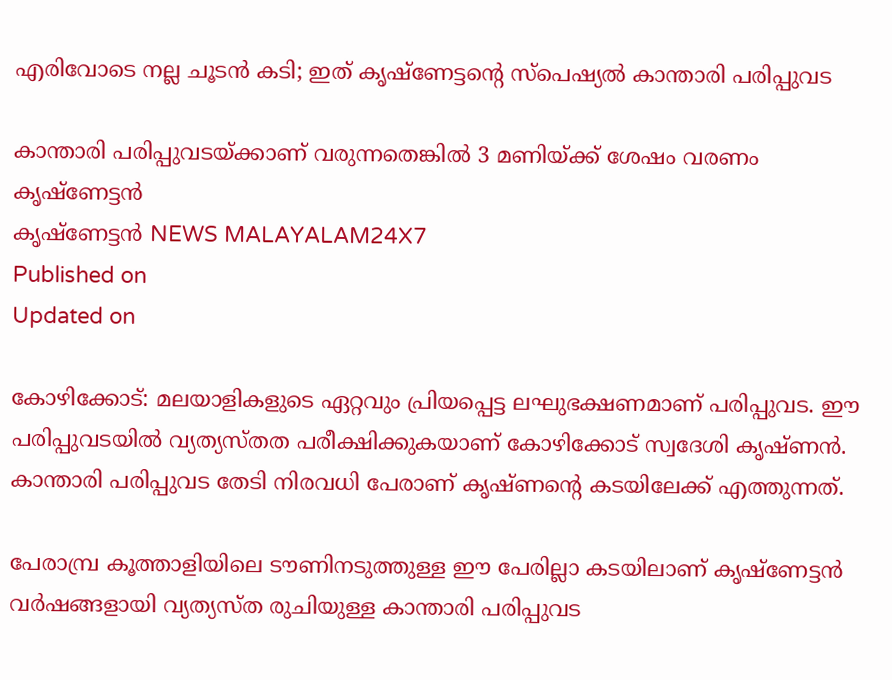എരിവോടെ നല്ല ചൂടന്‍ കടി; ഇത് കൃഷ്‌ണേട്ടന്റെ സ്‌പെഷ്യല്‍ കാന്താരി പരിപ്പുവട

കാന്താരി പരിപ്പുവടയ്ക്കാണ് വരുന്നതെങ്കില്‍ 3 മണിയ്ക്ക് ശേഷം വരണം
കൃഷ്ണേട്ടൻ
കൃഷ്ണേട്ടൻ NEWS MALAYALAM24X7
Published on
Updated on

കോഴിക്കോട്: മലയാളികളുടെ ഏറ്റവും പ്രിയപ്പെട്ട ലഘുഭക്ഷണമാണ് പരിപ്പുവട. ഈ പരിപ്പുവടയില്‍ വ്യത്യസ്തത പരീക്ഷിക്കുകയാണ് കോഴിക്കോട് സ്വദേശി കൃഷ്ണന്‍. കാന്താരി പരിപ്പുവട തേടി നിരവധി പേരാണ് കൃഷ്ണന്റെ കടയിലേക്ക് എത്തുന്നത്.

പേരാമ്പ്ര കൂത്താളിയിലെ ടൗണിനടുത്തുള്ള ഈ പേരില്ലാ കടയിലാണ് കൃഷ്‌ണേട്ടന്‍ വര്‍ഷങ്ങളായി വ്യത്യസ്ത രുചിയുള്ള കാന്താരി പരിപ്പുവട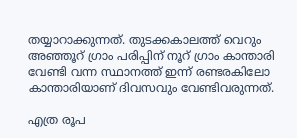തയ്യാറാക്കുന്നത്. തുടക്കകാലത്ത് വെറും അഞ്ഞൂറ് ഗ്രാം പരിപ്പിന് നൂറ് ഗ്രാം കാന്താരി വേണ്ടി വന്ന സ്ഥാനത്ത് ഇന്ന് രണ്ടരകിലോ കാന്താരിയാണ് ദിവസവും വേണ്ടിവരുന്നത്.

എത്ര രൂപ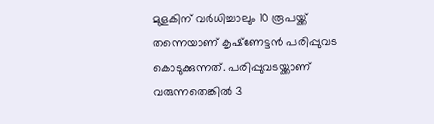മുളകിന് വര്‍ധിച്ചാലും 10 രൂപയ്ക്ക് തന്നെയാണ് കൃഷ്‌ണേട്ടന്‍ പരിപ്പുവട കൊടുക്കുന്നത്. പരിപ്പുവടയ്ക്കാണ് വരുന്നതെങ്കില്‍ 3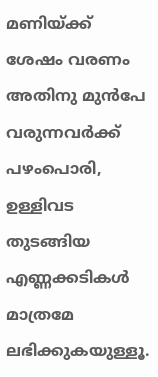മണിയ്ക്ക് ശേഷം വരണം അതിനു മുന്‍പേ വരുന്നവര്‍ക്ക് പഴംപൊരി, ഉള്ളിവട തുടങ്ങിയ എണ്ണക്കടികള്‍ മാത്രമേ ലഭിക്കുകയുള്ളൂ.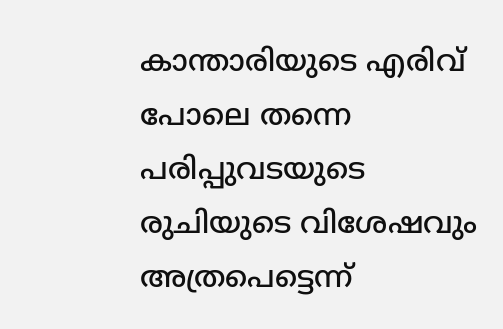കാന്താരിയുടെ എരിവ് പോലെ തന്നെ പരിപ്പുവടയുടെ രുചിയുടെ വിശേഷവും അത്രപെട്ടെന്ന്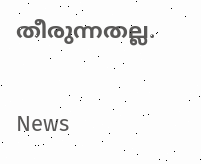തീരുന്നതല്ല.

News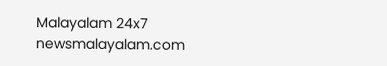Malayalam 24x7
newsmalayalam.com